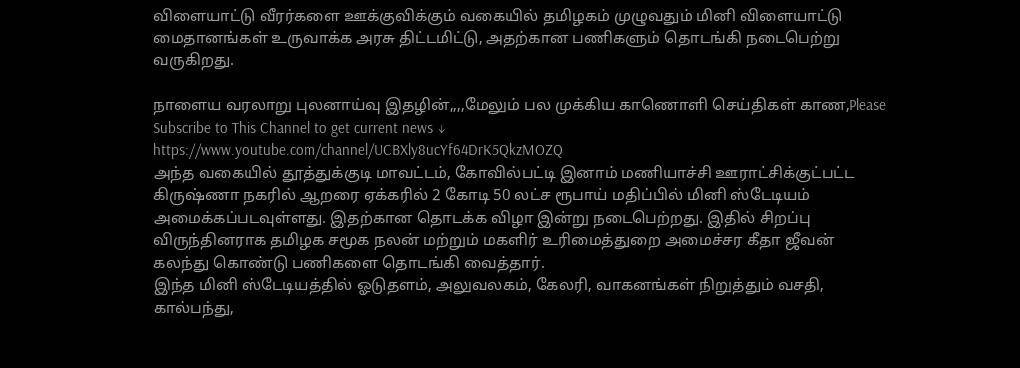விளையாட்டு வீரர்களை ஊக்குவிக்கும் வகையில் தமிழகம் முழுவதும் மினி விளையாட்டு மைதானங்கள் உருவாக்க அரசு திட்டமிட்டு, அதற்கான பணிகளும் தொடங்கி நடைபெற்று வருகிறது.

நாளைய வரலாறு புலனாய்வு இதழின்,,,,மேலும் பல முக்கிய காணொளி செய்திகள் காண,Please Subscribe to This Channel to get current news ↓
https://www.youtube.com/channel/UCBXly8ucYf64DrK5QkzMOZQ
அந்த வகையில் தூத்துக்குடி மாவட்டம், கோவில்பட்டி இனாம் மணியாச்சி ஊராட்சிக்குட்பட்ட கிருஷ்ணா நகரில் ஆறரை ஏக்கரில் 2 கோடி 50 லட்ச ரூபாய் மதிப்பில் மினி ஸ்டேடியம் அமைக்கப்படவுள்ளது. இதற்கான தொடக்க விழா இன்று நடைபெற்றது. இதில் சிறப்பு விருந்தினராக தமிழக சமூக நலன் மற்றும் மகளிர் உரிமைத்துறை அமைச்சர கீதா ஜீவன் கலந்து கொண்டு பணிகளை தொடங்கி வைத்தார்.
இந்த மினி ஸ்டேடியத்தில் ஓடுதளம், அலுவலகம், கேலரி, வாகனங்கள் நிறுத்தும் வசதி, கால்பந்து,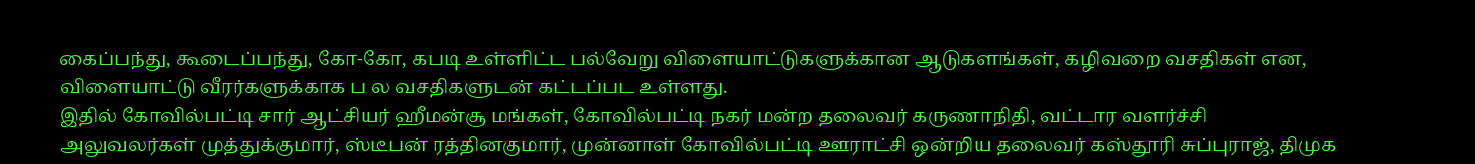கைப்பந்து, கூடைப்பந்து, கோ-கோ, கபடி உள்ளிட்ட பல்வேறு விளையாட்டுகளுக்கான ஆடுகளங்கள், கழிவறை வசதிகள் என, விளையாட்டு வீரர்களுக்காக ப ல வசதிகளுடன் கட்டப்பட உள்ளது.
இதில் கோவில்பட்டி சார் ஆட்சியர் ஹீமன்சூ மங்கள், கோவில்பட்டி நகர் மன்ற தலைவர் கருணாநிதி, வட்டார வளர்ச்சி அலுவலர்கள் முத்துக்குமார், ஸ்டீபன் ரத்தினகுமார், முன்னாள் கோவில்பட்டி ஊராட்சி ஒன்றிய தலைவர் கஸ்தூரி சுப்புராஜ், திமுக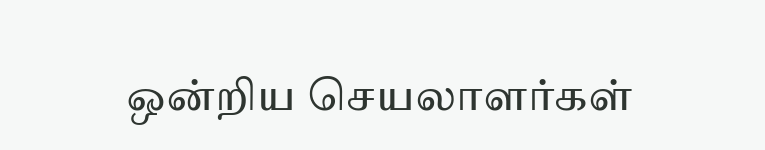ஒன்றிய செயலாளர்கள்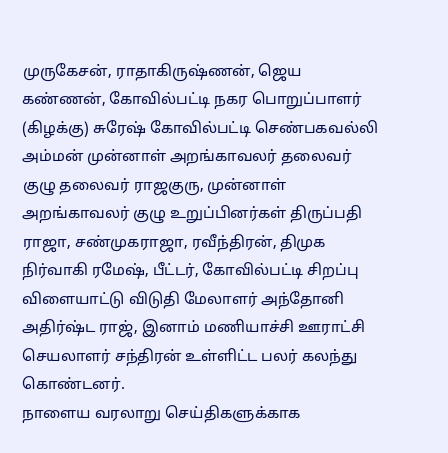முருகேசன், ராதாகிருஷ்ணன், ஜெய கண்ணன், கோவில்பட்டி நகர பொறுப்பாளர் (கிழக்கு) சுரேஷ் கோவில்பட்டி செண்பகவல்லி அம்மன் முன்னாள் அறங்காவலர் தலைவர் குழு தலைவர் ராஜகுரு, முன்னாள் அறங்காவலர் குழு உறுப்பினர்கள் திருப்பதி ராஜா, சண்முகராஜா, ரவீந்திரன், திமுக நிர்வாகி ரமேஷ், பீட்டர், கோவில்பட்டி சிறப்பு விளையாட்டு விடுதி மேலாளர் அந்தோனி அதிர்ஷ்ட ராஜ், இனாம் மணியாச்சி ஊராட்சி செயலாளர் சந்திரன் உள்ளிட்ட பலர் கலந்து கொண்டனர்.
நாளைய வரலாறு செய்திகளுக்காக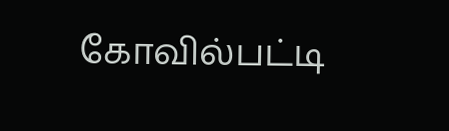கோவில்பட்டி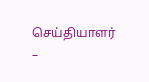செய்தியாளர்
–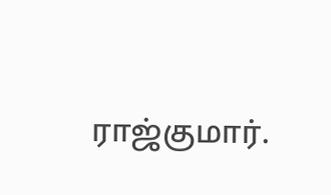ராஜ்குமார்.